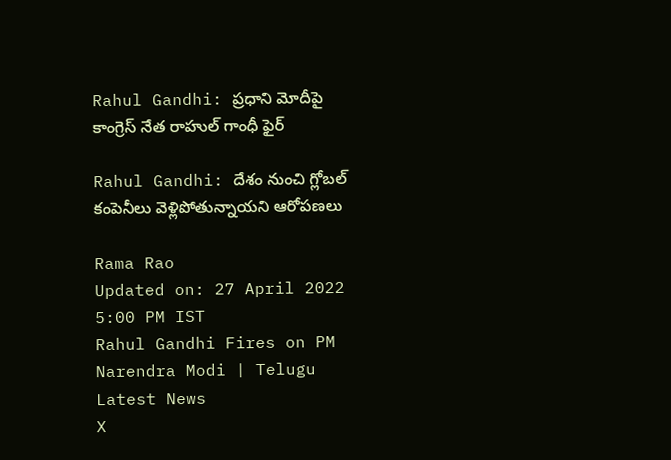Rahul Gandhi: ప్రధాని మోదీపై కాంగ్రెస్‌ నేత రాహుల్‌ గాంధీ ఫైర్‌

Rahul Gandhi: దేశం నుంచి గ్లోబల్‌ కంపెనీలు వెళ్లిపోతున్నాయని ఆరోపణలు

Rama Rao
Updated on: 27 April 2022 5:00 PM IST
Rahul Gandhi Fires on PM Narendra Modi | Telugu Latest News
X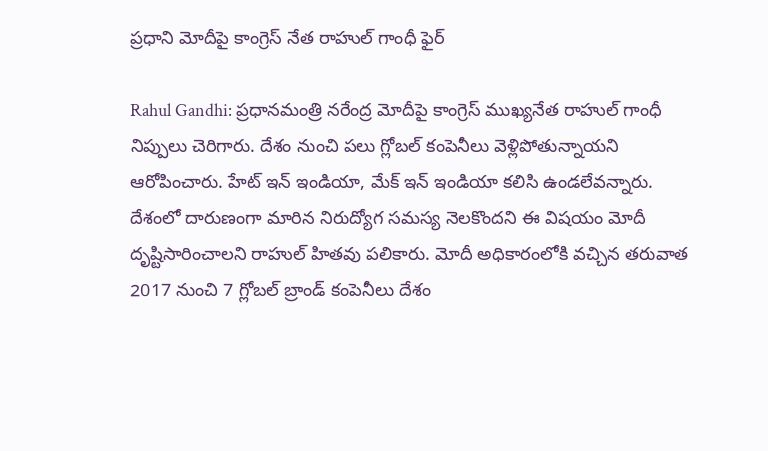ప్రధాని మోదీపై కాంగ్రెస్‌ నేత రాహుల్‌ గాంధీ ఫైర్‌

Rahul Gandhi: ప్రధానమంత్రి నరేంద్ర మోదీపై కాంగ్రెస్‌ ముఖ్యనేత రాహుల్‌ గాంధీ నిప్పులు చెరిగారు. దేశం నుంచి పలు గ్లోబల్ కంపెనీలు వెళ్లిపోతున్నాయని ఆరోపించారు. హేట్‌ ఇన్‌ ఇండియా, మేక్‌ ఇన్‌ ఇండియా కలిసి ఉండలేవన్నారు. దేశంలో దారుణంగా మారిన నిరుద్యోగ సమస్య నెలకొందని ఈ విషయం మోదీ దృష్టిసారించాలని రాహుల్‌ హితవు పలికారు. మోదీ అధికారంలోకి వచ్చిన తరువాత 2017 నుంచి 7 గ్లోబల్‌ బ్రాండ్‌ కంపెనీలు దేశం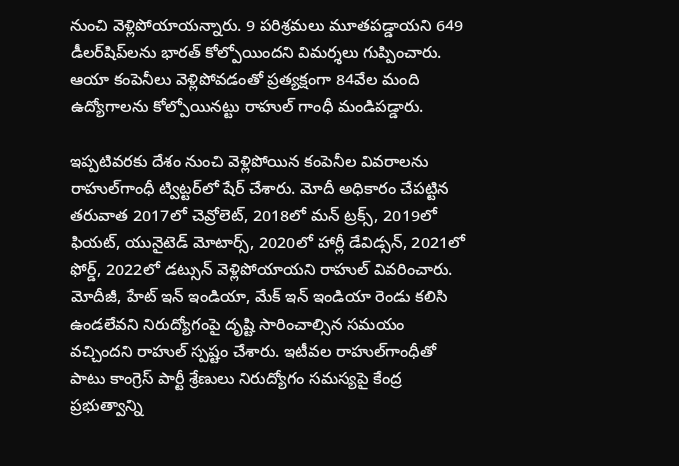నుంచి వెళ్లిపోయాయన్నారు. 9 పరిశ్రమలు మూతపడ్డాయని 649 డీలర్‌షిప్‌లను భారత్‌ కోల్పోయిందని విమర్శలు గుప్పించారు. ఆయా కంపెనీలు వెళ్లిపోవడంతో ప్రత్యక్షంగా 84వేల మంది ఉద్యోగాలను కోల్పోయినట్టు రాహుల్‌ గాంధీ మండిపడ్డారు.

ఇప్పటివరకు దేశం నుంచి వెళ్లిపోయిన కంపెనీల వివరాలను రాహుల్‌గాంధీ ట్విట్టర్‌లో షేర్‌ చేశారు. మోదీ అధికారం చేపట్టిన తరువాత 2017లో చెవ్రోలెట్‌, 2018లో మన్‌ ట్రక్స్‌, 2019లో ఫియట్‌, యునైటెడ్‌ మోటార్స్‌, 2020లో హార్లీ డేవిడ్సన్‌, 2021లో ఫోర్డ్‌, 2022లో డట్సున్‌ వెళ్లిపోయాయని రాహుల్‌ వివరించారు. మోదీజీ, హేట్‌ ఇన్‌ ఇండియా, మేక్‌ ఇన్‌ ఇండియా రెండు కలిసి ఉండలేవని నిరుద్యోగంపై దృష్టి సారించాల్సిన సమయం వచ్చిందని రాహుల్‌ స్పష్టం చేశారు. ఇటీవల రాహుల్‌గాంధీతో పాటు కాంగ్రెస్‌ పార్టీ శ్రేణులు నిరుద్యోగం సమస్యపై కేంద్ర ప్రభుత్వాన్ని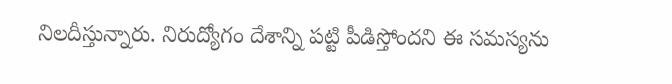నిలదీస్తున్నారు. నిరుద్యోగం దేశాన్ని పట్టి పీడిస్తోందని ఈ సమస్యను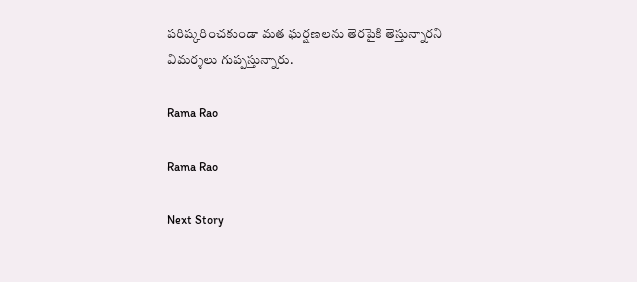పరిష‌్కరించకుండా మత ఘర్షణలను తెరపైకి తెస్తున్నారని విమర్శలు గుప్పస్తున్నారు.

Rama Rao

Rama Rao

Next Story